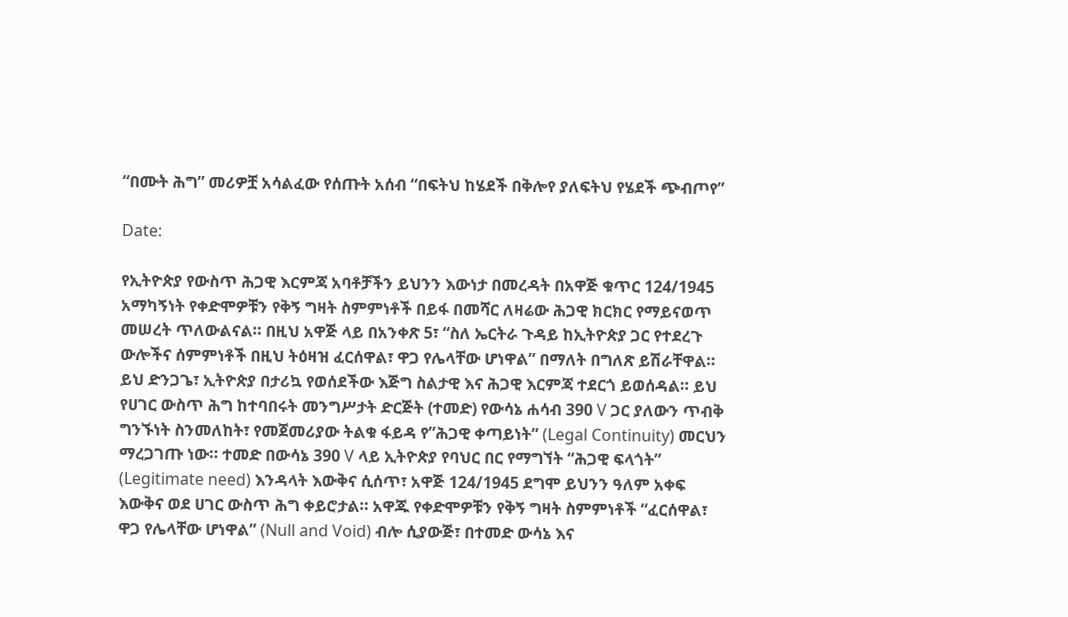“በሙት ሕግ” መሪዎቿ አሳልፈው የሰጡት አሰብ “በፍትህ ከሄደች በቅሎየ ያለፍትህ የሄደች ጭብጦየ”

Date:

የኢትዮጵያ የውስጥ ሕጋዊ እርምጃ አባቶቻችን ይህንን እውነታ በመረዳት በአዋጅ ቁጥር 124/1945 አማካኝነት የቀድሞዎቹን የቅኝ ግዛት ስምምነቶች በይፋ በመሻር ለዛሬው ሕጋዊ ክርክር የማይናወጥ መሠረት ጥለውልናል። በዚህ አዋጅ ላይ በአንቀጽ 5፣ “ስለ ኤርትራ ጉዳይ ከኢትዮጵያ ጋር የተደረጉ ውሎችና ሰምምነቶች በዚህ ትዕዛዝ ፈርሰዋል፣ ዋጋ የሌላቸው ሆነዋል” በማለት በግለጽ ይሽራቸዋል። ይህ ድንጋጌ፣ ኢትዮጵያ በታሪኳ የወሰደችው እጅግ ስልታዊ እና ሕጋዊ እርምጃ ተደርጎ ይወሰዳል። ይህ የሀገር ውስጥ ሕግ ከተባበሩት መንግሥታት ድርጅት (ተመድ) የውሳኔ ሐሳብ 390 V ጋር ያለውን ጥብቅ ግንኙነት ስንመለከት፣ የመጀመሪያው ትልቁ ፋይዳ የ”ሕጋዊ ቀጣይነት” (Legal Continuity) መርህን ማረጋገጡ ነው። ተመድ በውሳኔ 390 V ላይ ኢትዮጵያ የባህር በር የማግኘት “ሕጋዊ ፍላጎት” (Legitimate need) እንዳላት እውቅና ሲሰጥ፣ አዋጅ 124/1945 ደግሞ ይህንን ዓለም አቀፍ እውቅና ወደ ሀገር ውስጥ ሕግ ቀይሮታል። አዋጁ የቀድሞዎቹን የቅኝ ግዛት ስምምነቶች “ፈርሰዋል፣ ዋጋ የሌላቸው ሆነዋል” (Null and Void) ብሎ ሲያውጅ፣ በተመድ ውሳኔ እና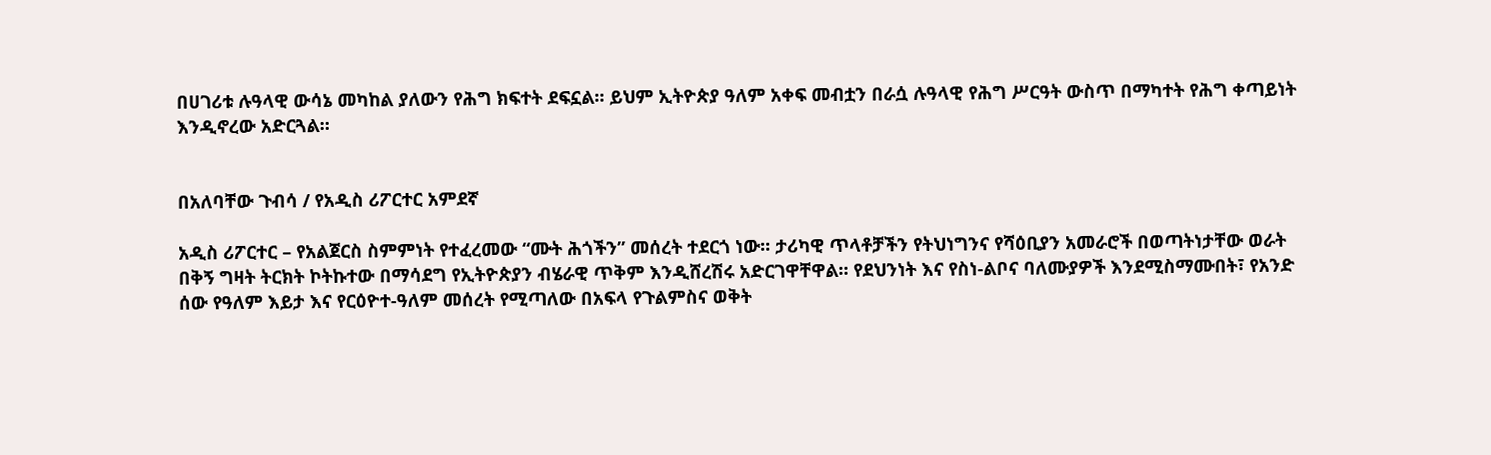በሀገሪቱ ሉዓላዊ ውሳኔ መካከል ያለውን የሕግ ክፍተት ደፍኗል። ይህም ኢትዮጵያ ዓለም አቀፍ መብቷን በራሷ ሉዓላዊ የሕግ ሥርዓት ውስጥ በማካተት የሕግ ቀጣይነት እንዲኖረው አድርጓል።


በአለባቸው ጉብሳ / የአዲስ ሪፖርተር አምደኛ

አዲስ ሪፖርተር – የአልጀርስ ስምምነት የተፈረመው “ሙት ሕጎችን” መሰረት ተደርጎ ነው። ታሪካዊ ጥላቶቻችን የትህነግንና የሻዕቢያን አመራሮች በወጣትነታቸው ወራት በቅኝ ግዛት ትርክት ኮትኩተው በማሳደግ የኢትዮጵያን ብሄራዊ ጥቅም እንዲሸረሽሩ አድርገዋቸዋል። የደህንነት እና የስነ-ልቦና ባለሙያዎች እንደሚስማሙበት፣ የአንድ ሰው የዓለም እይታ እና የርዕዮተ-ዓለም መሰረት የሚጣለው በአፍላ የጉልምስና ወቅት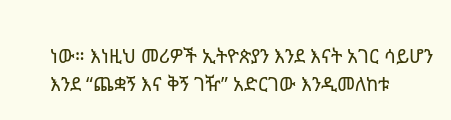ነው። እነዚህ መሪዎች ኢትዮጵያን እንደ እናት አገር ሳይሆን እንደ “ጨቋኝ እና ቅኝ ገዥ” አድርገው እንዲመለከቱ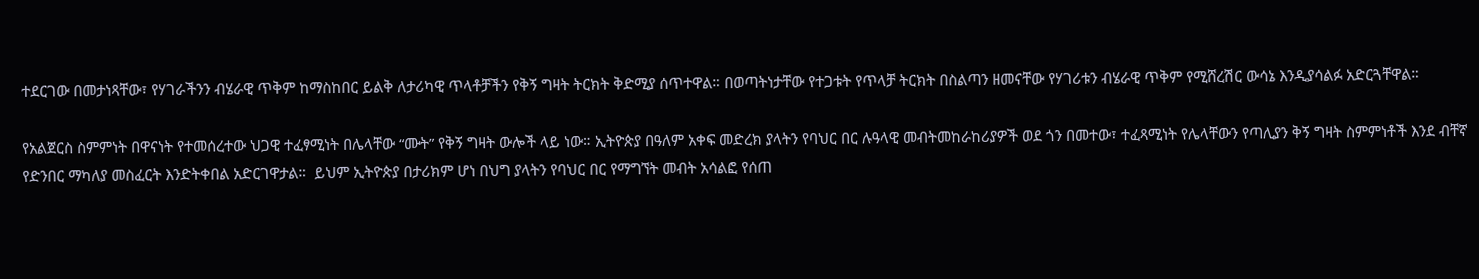ተደርገው በመታነጻቸው፣ የሃገራችንን ብሄራዊ ጥቅም ከማስከበር ይልቅ ለታሪካዊ ጥላቶቻችን የቅኝ ግዛት ትርክት ቅድሚያ ሰጥተዋል። በወጣትነታቸው የተጋቱት የጥላቻ ትርክት በስልጣን ዘመናቸው የሃገሪቱን ብሄራዊ ጥቅም የሚሸረሽር ውሳኔ እንዲያሳልፉ አድርጓቸዋል።

የአልጀርስ ስምምነት በዋናነት የተመሰረተው ህጋዊ ተፈፃሚነት በሌላቸው “ሙት” የቅኝ ግዛት ውሎች ላይ ነው። ኢትዮጵያ በዓለም አቀፍ መድረክ ያላትን የባህር በር ሉዓላዊ መብትመከራከሪያዎች ወደ ጎን በመተው፣ ተፈጻሚነት የሌላቸውን የጣሊያን ቅኝ ግዛት ስምምነቶች እንደ ብቸኛ የድንበር ማካለያ መስፈርት እንድትቀበል አድርገዋታል።  ይህም ኢትዮጵያ በታሪክም ሆነ በህግ ያላትን የባህር በር የማግኘት መብት አሳልፎ የሰጠ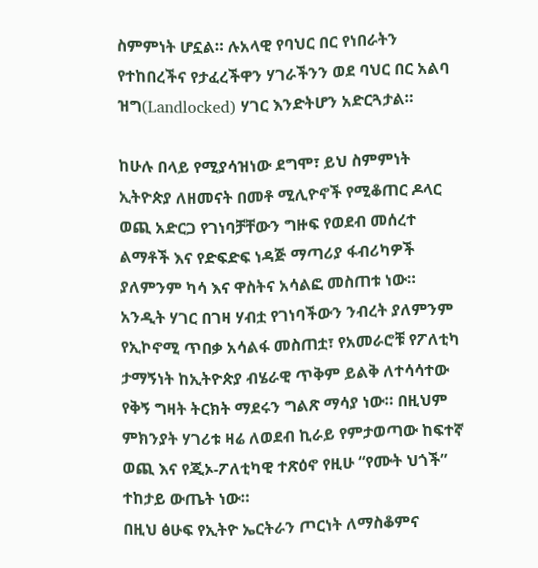ስምምነት ሆኗል። ሉአላዊ የባህር በር የነበራትን የተከበረችና የታፈረችዋን ሃገራችንን ወደ ባህር በር አልባ ዝግ(Landlocked) ሃገር እንድትሆን አድርጓታል።

ከሁሉ በላይ የሚያሳዝነው ደግሞ፣ ይህ ስምምነት ኢትዮጵያ ለዘመናት በመቶ ሚሊዮኖች የሚቆጠር ዶላር ወጪ አድርጋ የገነባቻቸውን ግዙፍ የወደብ መሰረተ ልማቶች እና የድፍድፍ ነዳጅ ማጣሪያ ፋብሪካዎች ያለምንም ካሳ እና ዋስትና አሳልፎ መስጠቱ ነው። አንዲት ሃገር በገዛ ሃብቷ የገነባችውን ንብረት ያለምንም የኢኮኖሚ ጥበቃ አሳልፋ መስጠቷ፣ የአመራሮቹ የፖለቲካ ታማኝነት ከኢትዮጵያ ብሄራዊ ጥቅም ይልቅ ለተሳሳተው የቅኝ ግዛት ትርክት ማደሩን ግልጽ ማሳያ ነው። በዚህም ምክንያት ሃገሪቱ ዛሬ ለወደብ ኪራይ የምታወጣው ከፍተኛ ወጪ እና የጂኦ-ፖለቲካዊ ተጽዕኖ የዚሁ “የሙት ህጎች” ተከታይ ውጤት ነው።
በዚህ ፅሁፍ የኢትዮ ኤርትራን ጦርነት ለማስቆምና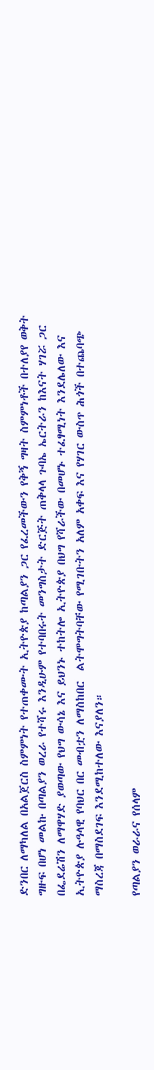ድንበር ለማካለል በአልጀርስ ስምምነት የተጠቀሙት ኢትዮጵያ ከጣልያን ጋር የፈረመችውን የቅኝ ግዛት ስምምነቶች በተለያየ ወቅት ግዙፍ በሆነ መልኩ በጣልያን ወረራ የተሻሩ እንዲሁም የተባበሩት መንግስታት ድርጅት ጠቅላላ ጉባኤ ኤርትራን ከእናት ሃገሯ ጋር በፌደሬሽን ለማዋሃድ ያወጣው የህግ ውሳኔ እና ይህንኑ ተከትሎ ኢትዮጵያ በህግ የሻራችው በመሆኑ ተፈፃሚነት እንደሌለው እና ኢትዮጵያ ሉዓላዊ የባህር በር መብቷን ለማስከበር  ልትሞግትባቸው የሚገቡትን አለም አቀፍ እና የሃገር ውስጥ ሕጎች በተጨባጭ ማስረጃ በማስደገፍ እንደሚከተለው እናያለን።

የጣልያን ወራራና የሰላም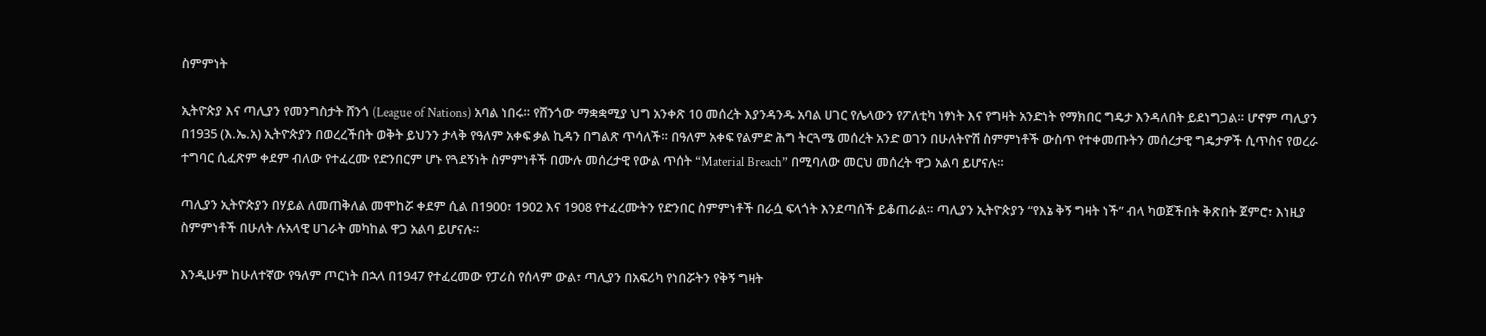ስምምነት

ኢትዮጵያ እና ጣሊያን የመንግስታት ሸንጎ (League of Nations) አባል ነበሩ። የሸንጎው ማቋቋሚያ ህግ አንቀጽ 10 መሰረት እያንዳንዱ አባል ሀገር የሌላውን የፖለቲካ ነፃነት እና የግዛት አንድነት የማክበር ግዴታ እንዳለበት ይደነግጋል። ሆኖም ጣሊያን በ1935 (እ.ኤ.አ) ኢትዮጵያን በወረረችበት ወቅት ይህንን ታላቅ የዓለም አቀፍ ቃል ኪዳን በግልጽ ጥሳለች። በዓለም አቀፍ የልምድ ሕግ ትርጓሜ መሰረት አንድ ወገን በሁለትዮሽ ስምምነቶች ውስጥ የተቀመጡትን መሰረታዊ ግዴታዎች ሲጥስና የወረራ ተግባር ሲፈጽም ቀደም ብለው የተፈረሙ የድንበርም ሆኑ የጓደኝነት ስምምነቶች በሙሉ መሰረታዊ የውል ጥሰት “Material Breach” በሚባለው መርህ መሰረት ዋጋ አልባ ይሆናሉ።

ጣሊያን ኢትዮጵያን በሃይል ለመጠቅለል መሞከሯ ቀደም ሲል በ1900፣ 1902 እና 1908 የተፈረሙትን የድንበር ስምምነቶች በራሷ ፍላጎት እንደጣሰች ይቆጠራል። ጣሊያን ኢትዮጵያን “የእኔ ቅኝ ግዛት ነች” ብላ ካወጀችበት ቅጽበት ጀምሮ፣ እነዚያ ስምምነቶች በሁለት ሉአላዊ ሀገራት መካከል ዋጋ አልባ ይሆናሉ።

እንዲሁም ከሁለተኛው የዓለም ጦርነት በኋላ በ1947 የተፈረመው የፓሪስ የሰላም ውል፣ ጣሊያን በአፍሪካ የነበሯትን የቅኝ ግዛት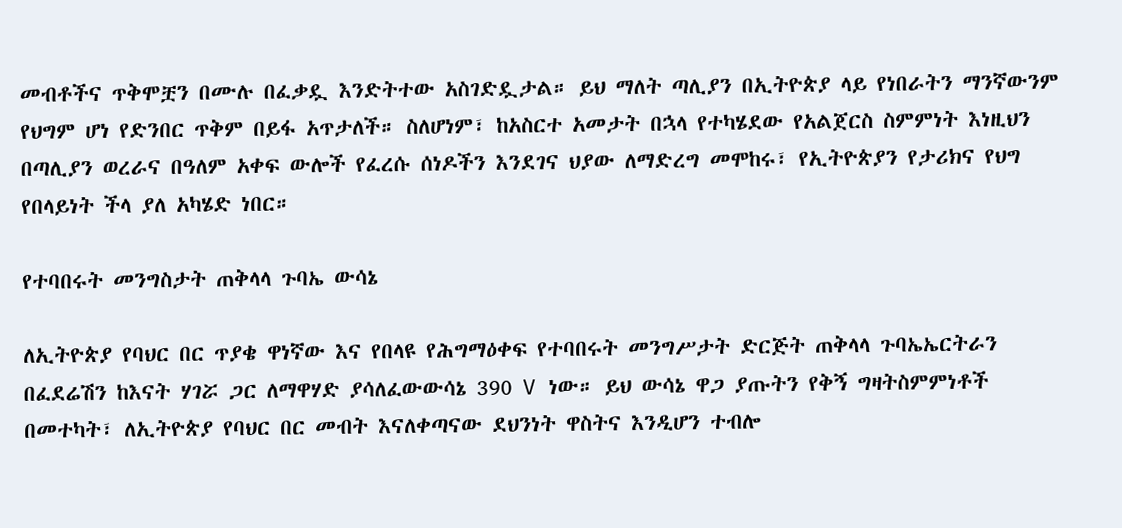መብቶችና ጥቅሞቿን በሙሉ በፈቃዷ እንድትተው አስገድዷታል። ይህ ማለት ጣሊያን በኢትዮጵያ ላይ የነበራትን ማንኛውንም የህግም ሆነ የድንበር ጥቅም በይፋ አጥታለች። ስለሆነም፣ ከአስርተ አመታት በኋላ የተካሄደው የአልጀርስ ስምምነት እነዚህን በጣሊያን ወረራና በዓለም አቀፍ ውሎች የፈረሱ ሰነዶችን እንደገና ህያው ለማድረግ መሞከሩ፣ የኢትዮጵያን የታሪክና የህግ የበላይነት ችላ ያለ አካሄድ ነበር።

የተባበሩት መንግስታት ጠቅላላ ጉባኤ ውሳኔ

ለኢትዮጵያ የባህር በር ጥያቄ ዋነኛው እና የበላዩ የሕግማዕቀፍ የተባበሩት መንግሥታት ድርጅት ጠቅላላ ጉባኤኤርትራን በፈደሬሽን ከእናት ሃገሯ ጋር ለማዋሃድ ያሳለፈውውሳኔ 390 V ነው። ይህ ውሳኔ ዋጋ ያጡትን የቅኝ ግዛትስምምነቶች በመተካት፣ ለኢትዮጵያ የባህር በር መብት እናለቀጣናው ደህንነት ዋስትና እንዲሆን ተብሎ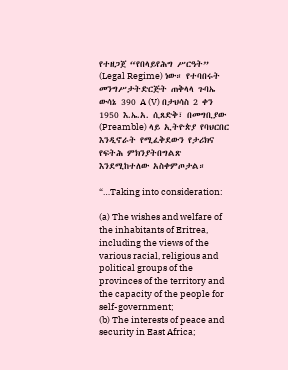የተዘጋጀ “የበላይየሕግ ሥርዓት” (Legal Regime) ነው። የተባበሩት መንግሥታትድርጅት ጠቅላላ ጉባኤ ውሳኔ 390 A (V) በታህሳስ 2 ቀን 1950 እ.ኤ.አ. ሲጸድቅ፣ በመግቢያው (Preamble) ላይ ኢትዮጵያ የባህርበር እንዲኖራት የሚፈቅደውን የታሪክና የፍትሕ ምክንያትበግልጽ እንደሚከተለው አስቀምጦታል።

“…Taking into consideration:

(a) The wishes and welfare of the inhabitants of Eritrea, including the views of the various racial, religious and political groups of the provinces of the territory and the capacity of the people for self-government;
(b) The interests of peace and security in East Africa;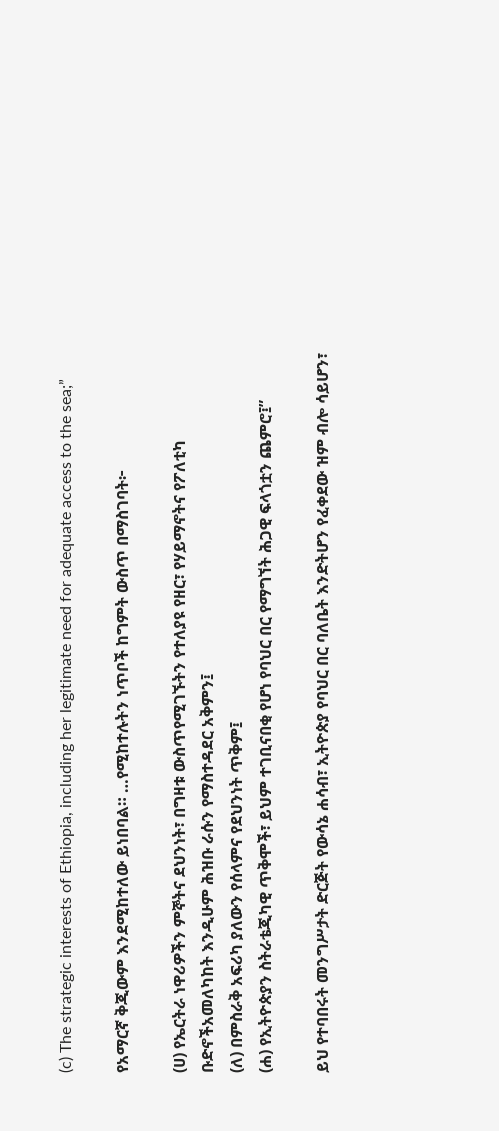(c) The strategic interests of Ethiopia, including her legitimate need for adequate access to the sea;”

የአማርኛ ቅጂውም እንደሚከተለው ይነበባል። …የሚከተሉትን ነጥቦች ከግምት ውስጥ በማስገባት፦

(ሀ) የኤርትራ ነዋሪዎችን ምኞትና ደህንነት፣ በግዛቱ ውስጥየሚገኙትን የተለያዩ የዘር፣ የሃይማኖትና የፖለቲካ ቡድኖችአመለካከት እንዲሁም ሕዝቡ ራሱን የማስተዳደር አቅምን፤
(ለ) በምስራቅ አፍሪካ ያለውን የሰላምና የደህንነት ጥቅም፤
(ሐ) የኢትዮጵያን ስትራቴጂካዊ ጥቅሞች፣ ይህም ተገቢናበቂ የሆነ የባህር በር የማግኘት ሕጋዊ ፍላጎቷን ጨምሮ፤”

ይህ የተባበሩት መንግሥታት ድርጅት የውሳኔ ሐሳብ፣ ኢትዮጵያ የባህር በር ባለቤት እንድትሆን የፈቀደው ዝም ብሎ ሳይሆን፣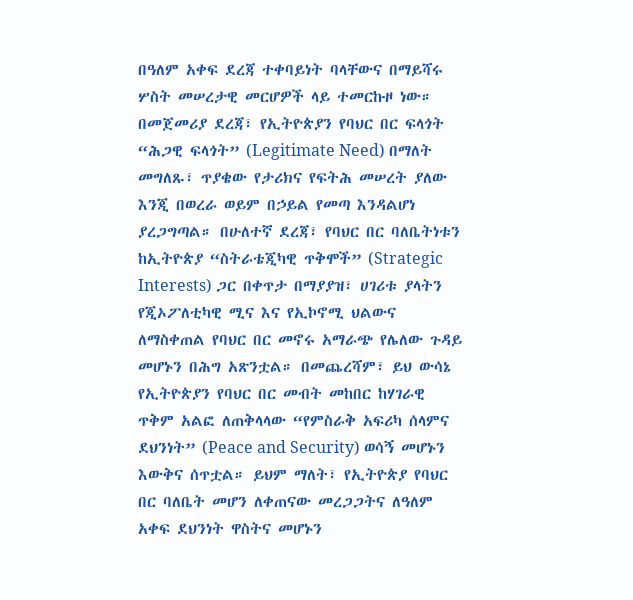በዓለም አቀፍ ደረጃ ተቀባይነት ባላቸውና በማይሻሩ ሦስት መሠረታዊ መርሆዎች ላይ ተመርኩዞ ነው። በመጀመሪያ ደረጃ፣ የኢትዮጵያን የባህር በር ፍላጎት “ሕጋዊ ፍላጎት” (Legitimate Need) በማለት መግለጹ፣ ጥያቄው የታሪክና የፍትሕ መሠረት ያለው እንጂ በወረራ ወይም በኃይል የመጣ እንዳልሆነ ያረጋግጣል። በሁለተኛ ደረጃ፣ የባህር በር ባለቤትነቱን ከኢትዮጵያ “ስትራቴጂካዊ ጥቅሞች” (Strategic Interests) ጋር በቀጥታ በማያያዝ፣ ሀገሪቱ ያላትን የጂኦፖለቲካዊ ሚና እና የኢኮኖሚ ህልውና ለማስቀጠል የባህር በር መኖሩ አማራጭ የሌለው ጉዳይ መሆኑን በሕግ አጽንቷል። በመጨረሻም፣ ይህ ውሳኔ የኢትዮጵያን የባህር በር መብት መከበር ከሃገራዊ ጥቅም አልፎ ለጠቅላላው “የምስራቅ አፍሪካ ሰላምና ደህንነት” (Peace and Security) ወሳኝ መሆኑን እውቅና ሰጥቷል። ይህም ማለት፣ የኢትዮጵያ የባህር በር ባለቤት መሆን ለቀጠናው መረጋጋትና ለዓለም አቀፍ ደህንነት ዋስትና መሆኑን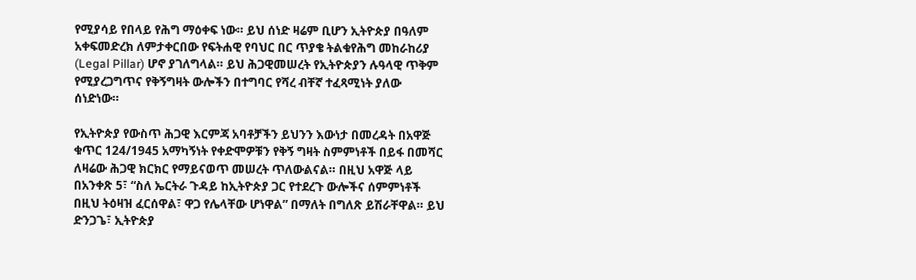የሚያሳይ የበላይ የሕግ ማዕቀፍ ነው። ይህ ሰነድ ዛሬም ቢሆን ኢትዮጵያ በዓለም አቀፍመድረክ ለምታቀርበው የፍትሐዊ የባህር በር ጥያቄ ትልቁየሕግ መከራከሪያ (Legal Pillar) ሆኖ ያገለግላል። ይህ ሕጋዊመሠረት የኢትዮጵያን ሉዓላዊ ጥቅም የሚያረጋግጥና የቅኝግዛት ውሎችን በተግባር የሻረ ብቸኛ ተፈጻሚነት ያለው ሰነድነው።

የኢትዮጵያ የውስጥ ሕጋዊ እርምጃ አባቶቻችን ይህንን እውነታ በመረዳት በአዋጅ ቁጥር 124/1945 አማካኝነት የቀድሞዎቹን የቅኝ ግዛት ስምምነቶች በይፋ በመሻር ለዛሬው ሕጋዊ ክርክር የማይናወጥ መሠረት ጥለውልናል። በዚህ አዋጅ ላይ በአንቀጽ 5፣ “ስለ ኤርትራ ጉዳይ ከኢትዮጵያ ጋር የተደረጉ ውሎችና ሰምምነቶች በዚህ ትዕዛዝ ፈርሰዋል፣ ዋጋ የሌላቸው ሆነዋል” በማለት በግለጽ ይሽራቸዋል። ይህ ድንጋጌ፣ ኢትዮጵያ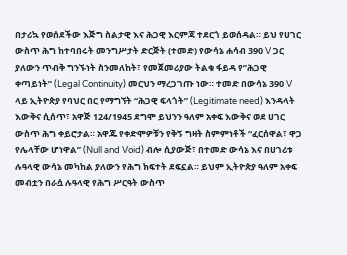በታሪኳ የወሰደችው እጅግ ስልታዊ እና ሕጋዊ እርምጃ ተደርጎ ይወሰዳል። ይህ የሀገር ውስጥ ሕግ ከተባበሩት መንግሥታት ድርጅት (ተመድ) የውሳኔ ሐሳብ 390 V ጋር ያለውን ጥብቅ ግንኙነት ስንመለከት፣ የመጀመሪያው ትልቁ ፋይዳ የ”ሕጋዊ ቀጣይነት” (Legal Continuity) መርህን ማረጋገጡ ነው። ተመድ በውሳኔ 390 V ላይ ኢትዮጵያ የባህር በር የማግኘት “ሕጋዊ ፍላጎት” (Legitimate need) እንዳላት እውቅና ሲሰጥ፣ አዋጅ 124/1945 ደግሞ ይህንን ዓለም አቀፍ እውቅና ወደ ሀገር ውስጥ ሕግ ቀይሮታል። አዋጁ የቀድሞዎቹን የቅኝ ግዛት ስምምነቶች “ፈርሰዋል፣ ዋጋ የሌላቸው ሆነዋል” (Null and Void) ብሎ ሲያውጅ፣ በተመድ ውሳኔ እና በሀገሪቱ ሉዓላዊ ውሳኔ መካከል ያለውን የሕግ ክፍተት ደፍኗል። ይህም ኢትዮጵያ ዓለም አቀፍ መብቷን በራሷ ሉዓላዊ የሕግ ሥርዓት ውስጥ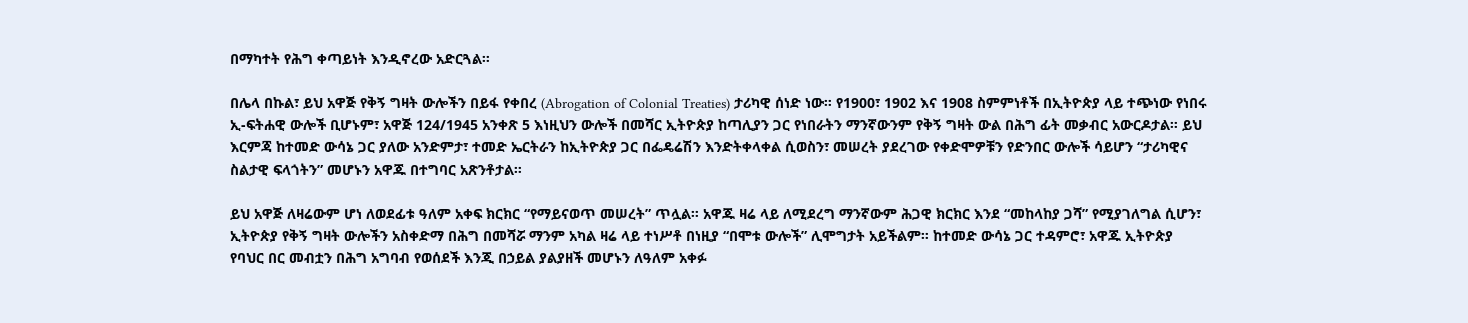በማካተት የሕግ ቀጣይነት እንዲኖረው አድርጓል።

በሌላ በኩል፣ ይህ አዋጅ የቅኝ ግዛት ውሎችን በይፋ የቀበረ (Abrogation of Colonial Treaties) ታሪካዊ ሰነድ ነው። የ1900፣ 1902 እና 1908 ስምምነቶች በኢትዮጵያ ላይ ተጭነው የነበሩ ኢ-ፍትሐዊ ውሎች ቢሆኑም፣ አዋጅ 124/1945 አንቀጽ 5 እነዚህን ውሎች በመሻር ኢትዮጵያ ከጣሊያን ጋር የነበራትን ማንኛውንም የቅኝ ግዛት ውል በሕግ ፊት መቃብር አውርዶታል። ይህ እርምጃ ከተመድ ውሳኔ ጋር ያለው አንድምታ፣ ተመድ ኤርትራን ከኢትዮጵያ ጋር በፌዴሬሽን እንድትቀላቀል ሲወስን፣ መሠረት ያደረገው የቀድሞዎቹን የድንበር ውሎች ሳይሆን “ታሪካዊና ስልታዊ ፍላጎትን” መሆኑን አዋጁ በተግባር አጽንቶታል።

ይህ አዋጅ ለዛሬውም ሆነ ለወደፊቱ ዓለም አቀፍ ክርክር “የማይናወጥ መሠረት” ጥሏል። አዋጁ ዛሬ ላይ ለሚደረግ ማንኛውም ሕጋዊ ክርክር እንደ “መከላከያ ጋሻ” የሚያገለግል ሲሆን፣ ኢትዮጵያ የቅኝ ግዛት ውሎችን አስቀድማ በሕግ በመሻሯ ማንም አካል ዛሬ ላይ ተነሥቶ በነዚያ “በሞቱ ውሎች” ሊሞግታት አይችልም። ከተመድ ውሳኔ ጋር ተዳምሮ፣ አዋጁ ኢትዮጵያ የባህር በር መብቷን በሕግ አግባብ የወሰደች እንጂ በኃይል ያልያዘች መሆኑን ለዓለም አቀፉ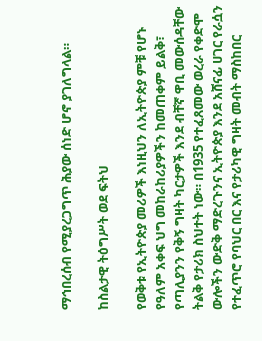ማኅበረሰብ የሚያረጋግጥ ሕያው ሰነድ ሆኖ ያገለግላል።

ከስልታዊ ትዕግሥት ወደ ፍትህ

የወቅቱ የኢትዮጵያ መሪዎች እነዚህን ለኢትዮጵያ ምቹ የሆኑ የዓለም አቀፍ ህግ መከራከሪያዎችን ከመጠቀም ይልቅ፣ የጣሊያንን የቅኝ ግዛት ካርታዎች እንደ ብቸኛ ዋቢ መውሰዳቸው ትልቅ የታሪክ ስህተት ነው። በ1935 የተፈጸመው ወረራ የቀድሞ ውሎችን ውድቅ ማድረጉንና ኢትዮጵያ እንደ አሸናፊ ሀገር የራሷን የተፈጥሮ የባህር በር እና የታሪካዊ ግዛት መብት ማስከበር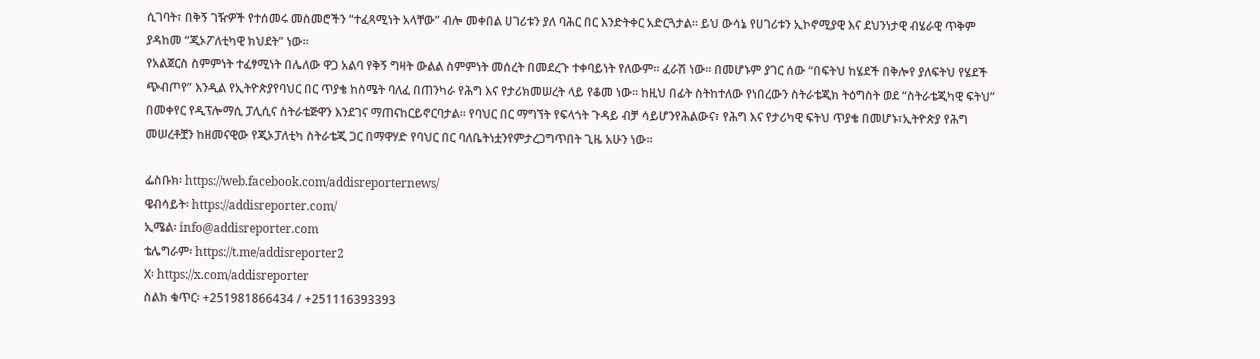ሲገባት፣ በቅኝ ገዥዎች የተሰመሩ መስመሮችን “ተፈጻሚነት አላቸው” ብሎ መቀበል ሀገሪቱን ያለ ባሕር በር እንድትቀር አድርጓታል። ይህ ውሳኔ የሀገሪቱን ኢኮኖሚያዊ እና ደህንነታዊ ብሄራዊ ጥቅም ያዳከመ “ጂኦፖለቲካዊ ክህደት” ነው።
የአልጀርስ ስምምነት ተፈፃሚነት በሌለው ዋጋ አልባ የቅኝ ግዛት ውልል ስምምነት መሰረት በመደረጉ ተቀባይነት የለውም። ፈራሽ ነው። በመሆኑም ያገር ሰው “በፍትህ ከሄደች በቅሎየ ያለፍትህ የሄደች ጭብጦየ” እንዲል የኢትዮጵያየባህር በር ጥያቄ ከስሜት ባለፈ በጠንካራ የሕግ እና የታሪክመሠረት ላይ የቆመ ነው። ከዚህ በፊት ስትከተለው የነበረውን ስትራቴጂክ ትዕግስት ወደ “ስትራቴጂካዊ ፍትህ” በመቀየር የዲፕሎማሲ ፓሊሲና ስትራቴጅዋን እንደገና ማጠናከርይኖርባታል። የባህር በር ማግኘት የፍላጎት ጉዳይ ብቻ ሳይሆንየሕልውና፣ የሕግ እና የታሪካዊ ፍትህ ጥያቄ በመሆኑ፣ኢትዮጵያ የሕግ መሠረቶቿን ከዘመናዊው የጂኦፓለቲካ ስትራቴጂ ጋር በማዋሃድ የባህር በር ባለቤትነቷንየምታረጋግጥበት ጊዜ አሁን ነው።

ፌስቡክ፡ https://web.facebook.com/addisreporternews/
ዌብሳይት፡ https://addisreporter.com/
ኢሜል፡ info@addisreporter.com
ቴሌግራም፡ https://t.me/addisreporter2
X፡ https://x.com/addisreporter
ስልክ ቁጥር፡ +251981866434 / +251116393393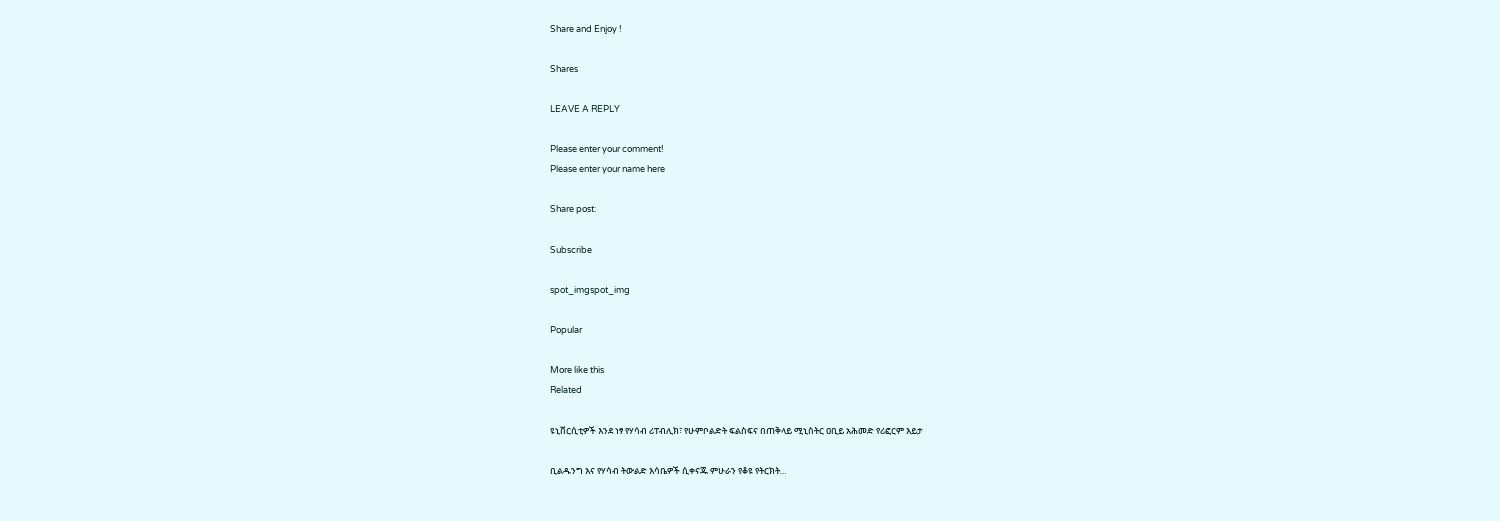Share and Enjoy !

Shares

LEAVE A REPLY

Please enter your comment!
Please enter your name here

Share post:

Subscribe

spot_imgspot_img

Popular

More like this
Related

ዩኒቨርሲቲዎች እንደ ነፃ የሃሳብ ሪፐብሊክ፣ የሁምቦልድት ፍልስፍና በጠቅላይ ሚኒስትር ዐቢይ አሕመድ የሪፎርም እይታ

ቢልዱንግ እና የሃሳብ ትውልድ እሳቤዎች ሲቀናጁ ምሁራን የቆዩ የትርክት...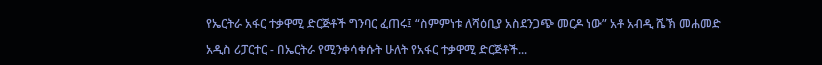የኤርትራ አፋር ተቃዋሚ ድርጅቶች ግንባር ፈጠሩ፤ “ስምምነቱ ለሻዕቢያ አስደንጋጭ መርዶ ነው” አቶ አብዲ ሼኽ መሐመድ

አዲስ ሪፓርተር - በኤርትራ የሚንቀሳቀሱት ሁለት የአፋር ተቃዋሚ ድርጅቶች...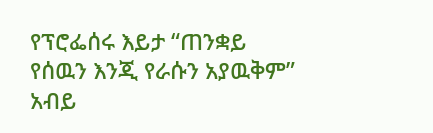የፕሮፌሰሩ እይታ “ጠንቋይ የሰዉን እንጂ የራሱን አያዉቅም” አብይ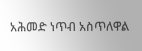አሕመድ ነጥብ አስጥለዋል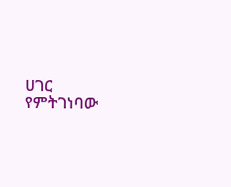ሀገር የምትገነባው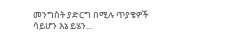መንግስት ያድርግ በሚሉ ጥያቄዎች ሳይሆን እኔ ይሄን...